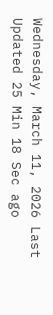Wednesday, March 11, 2026 Last Updated 25 Min 18 Sec ago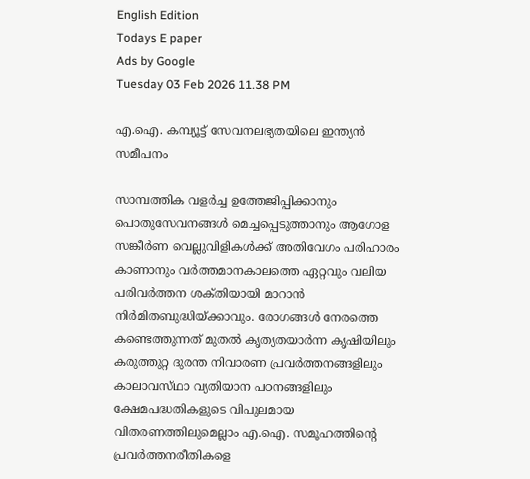English Edition
Todays E paper
Ads by Google
Tuesday 03 Feb 2026 11.38 PM

എ.ഐ. കമ്പ്യൂട്ട്‌ സേവനലഭ്യതയിലെ ഇന്ത്യന്‍ സമീപനം

സാമ്പത്തിക വളര്‍ച്ച ഉത്തേജിപ്പിക്കാനും പൊതുസേവനങ്ങള്‍ മെച്ചപ്പെടുത്താനും ആഗോള സങ്കീര്‍ണ വെല്ലുവിളികള്‍ക്ക്‌ അതിവേഗം പരിഹാരം കാണാനും വര്‍ത്തമാനകാലത്തെ ഏറ്റവും വലിയ പരിവര്‍ത്തന ശക്‌തിയായി മാറാന്‍ നിര്‍മിതബുദ്ധിയ്‌ക്കാവും. രോഗങ്ങള്‍ നേരത്തെ കണ്ടെത്തുന്നത്‌ മുതല്‍ കൃത്യതയാര്‍ന്ന കൃഷിയിലും കരുത്തുറ്റ ദുരന്ത നിവാരണ പ്രവര്‍ത്തനങ്ങളിലും കാലാവസ്‌ഥാ വ്യതിയാന പഠനങ്ങളിലും ക്ഷേമപദ്ധതികളുടെ വിപുലമായ വിതരണത്തിലുമെല്ലാം എ.ഐ. സമൂഹത്തിന്റെ പ്രവര്‍ത്തനരീതികളെ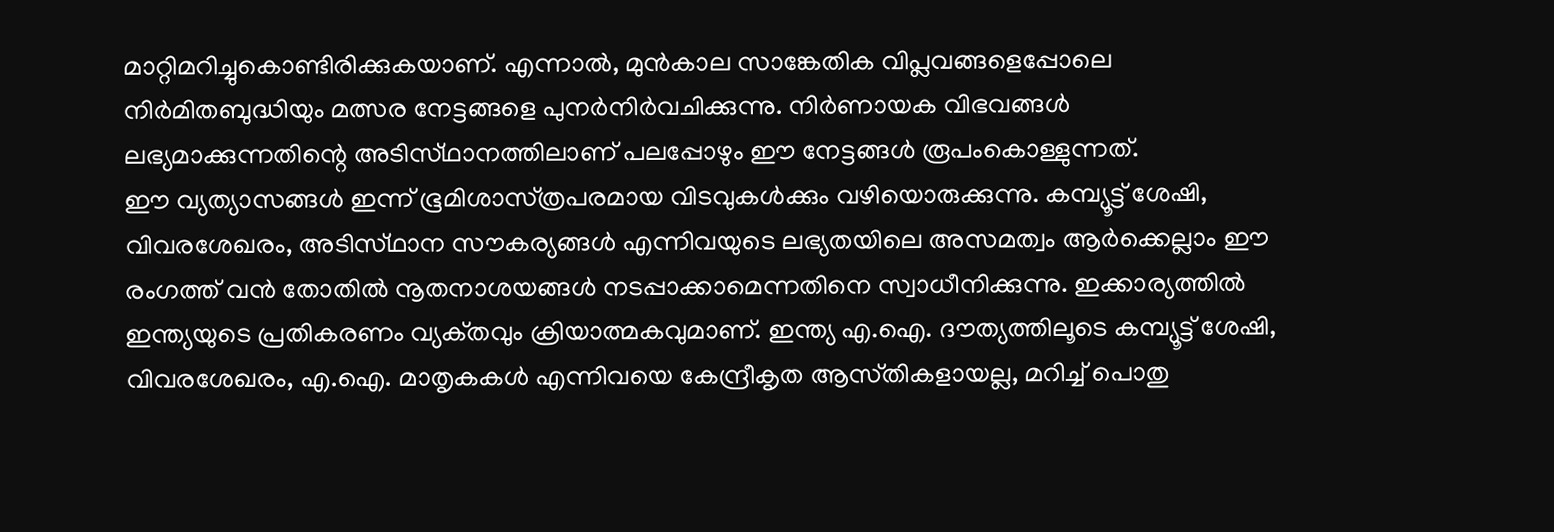മാറ്റിമറിച്ചുകൊണ്ടിരിക്കുകയാണ്‌. എന്നാല്‍, മുന്‍കാല സാങ്കേതിക വിപ്ലവങ്ങളെപ്പോലെ നിര്‍മിതബുദ്ധിയും മത്സര നേട്ടങ്ങളെ പുനര്‍നിര്‍വചിക്കുന്നു. നിര്‍ണായക വിഭവങ്ങള്‍ ലഭ്യമാക്കുന്നതിന്റെ അടിസ്‌ഥാനത്തിലാണ്‌ പലപ്പോഴും ഈ നേട്ടങ്ങള്‍ രൂപംകൊള്ളുന്നത്‌.
ഈ വ്യത്യാസങ്ങള്‍ ഇന്ന്‌ ഭൂമിശാസ്‌ത്രപരമായ വിടവുകള്‍ക്കും വഴിയൊരുക്കുന്നു. കമ്പ്യൂട്ട്‌ ശേഷി, വിവരശേഖരം, അടിസ്‌ഥാന സൗകര്യങ്ങള്‍ എന്നിവയുടെ ലഭ്യതയിലെ അസമത്വം ആര്‍ക്കെല്ലാം ഈ രംഗത്ത്‌ വന്‍ തോതില്‍ നൂതനാശയങ്ങള്‍ നടപ്പാക്കാമെന്നതിനെ സ്വാധീനിക്കുന്നു. ഇക്കാര്യത്തില്‍ ഇന്ത്യയുടെ പ്രതികരണം വ്യക്‌തവും ക്രിയാത്മകവുമാണ്‌. ഇന്ത്യ എ.ഐ. ദൗത്യത്തിലൂടെ കമ്പ്യൂട്ട്‌ ശേഷി, വിവരശേഖരം, എ.ഐ. മാതൃകകള്‍ എന്നിവയെ കേന്ദ്രീകൃത ആസ്‌തികളായല്ല, മറിച്ച്‌ പൊതു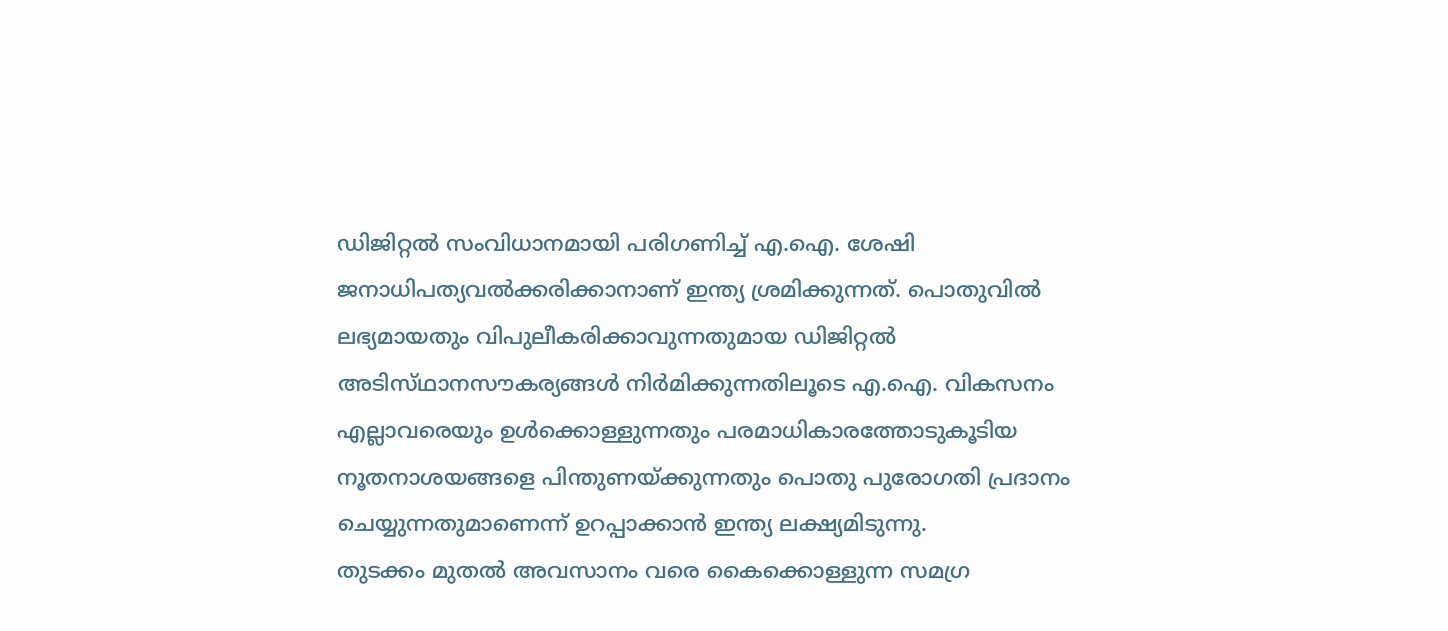ഡിജിറ്റല്‍ സംവിധാനമായി പരിഗണിച്ച്‌ എ.ഐ. ശേഷി ജനാധിപത്യവല്‍ക്കരിക്കാനാണ്‌ ഇന്ത്യ ശ്രമിക്കുന്നത്‌. പൊതുവില്‍ ലഭ്യമായതും വിപുലീകരിക്കാവുന്നതുമായ ഡിജിറ്റല്‍ അടിസ്‌ഥാനസൗകര്യങ്ങള്‍ നിര്‍മിക്കുന്നതിലൂടെ എ.ഐ. വികസനം എല്ലാവരെയും ഉള്‍ക്കൊള്ളുന്നതും പരമാധികാരത്തോടുകൂടിയ നൂതനാശയങ്ങളെ പിന്തുണയ്‌ക്കുന്നതും പൊതു പുരോഗതി പ്രദാനം ചെയ്യുന്നതുമാണെന്ന്‌ ഉറപ്പാക്കാന്‍ ഇന്ത്യ ലക്ഷ്യമിടുന്നു.
തുടക്കം മുതല്‍ അവസാനം വരെ കൈക്കൊള്ളുന്ന സമഗ്ര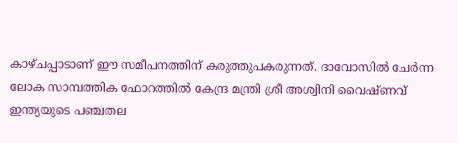കാഴ്‌ചപ്പാടാണ്‌ ഈ സമീപനത്തിന്‌ കരുത്തുപകരുന്നത്‌. ദാവോസില്‍ ചേര്‍ന്ന ലോക സാമ്പത്തിക ഫോറത്തില്‍ കേന്ദ്ര മന്ത്രി ശ്രീ അശ്വിനി വൈഷ്‌ണവ്‌ ഇന്ത്യയുടെ പഞ്ചതല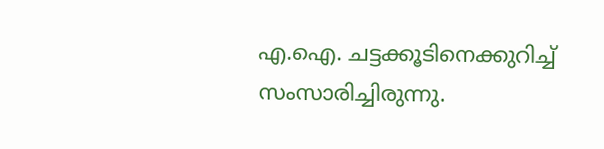എ.ഐ. ചട്ടക്കൂടിനെക്കുറിച്ച്‌ സംസാരിച്ചിരുന്നു.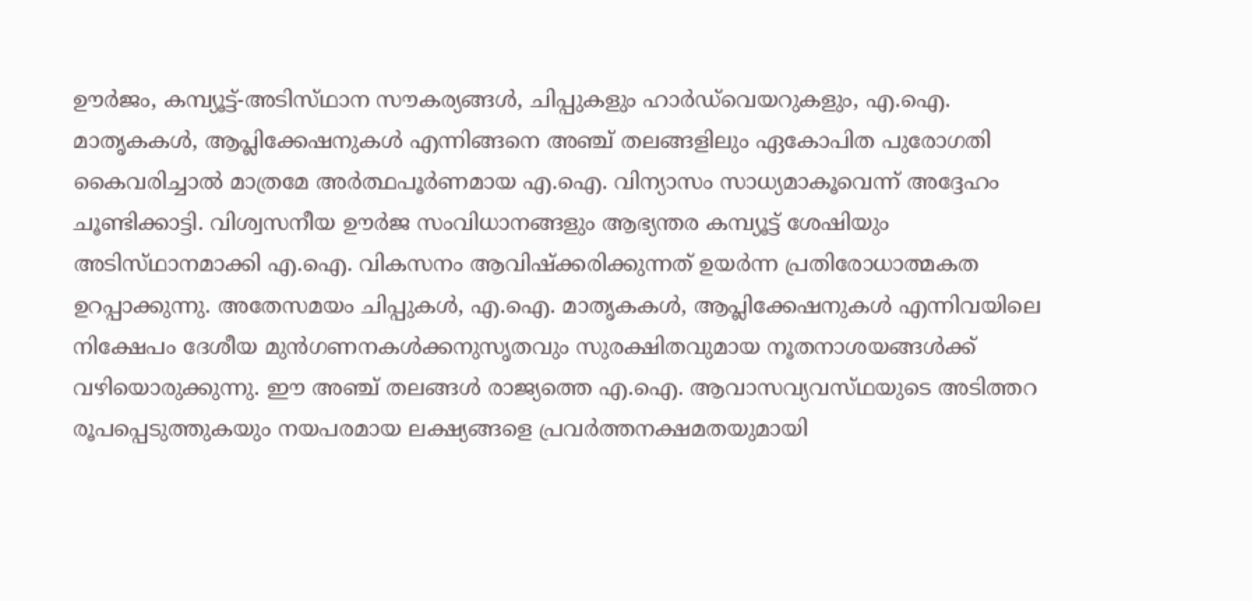ഊര്‍ജം, കമ്പ്യൂട്ട്‌-അടിസ്‌ഥാന സൗകര്യങ്ങള്‍, ചിപ്പുകളും ഹാര്‍ഡ്‌വെയറുകളും, എ.ഐ. മാതൃകകള്‍, ആപ്ലിക്കേഷനുകള്‍ എന്നിങ്ങനെ അഞ്ച്‌ തലങ്ങളിലും ഏകോപിത പുരോഗതി കൈവരിച്ചാല്‍ മാത്രമേ അര്‍ത്ഥപൂര്‍ണമായ എ.ഐ. വിന്യാസം സാധ്യമാകൂവെന്ന്‌ അദ്ദേഹം ചൂണ്ടിക്കാട്ടി. വിശ്വസനീയ ഊര്‍ജ സംവിധാനങ്ങളും ആഭ്യന്തര കമ്പ്യൂട്ട്‌ ശേഷിയും അടിസ്‌ഥാനമാക്കി എ.ഐ. വികസനം ആവിഷ്‌ക്കരിക്കുന്നത്‌ ഉയര്‍ന്ന പ്രതിരോധാത്മകത ഉറപ്പാക്കുന്നു. അതേസമയം ചിപ്പുകള്‍, എ.ഐ. മാതൃകകള്‍, ആപ്ലിക്കേഷനുകള്‍ എന്നിവയിലെ നിക്ഷേപം ദേശീയ മുന്‍ഗണനകള്‍ക്കനുസൃതവും സുരക്ഷിതവുമായ നൂതനാശയങ്ങള്‍ക്ക്‌ വഴിയൊരുക്കുന്നു. ഈ അഞ്ച്‌ തലങ്ങള്‍ രാജ്യത്തെ എ.ഐ. ആവാസവ്യവസ്‌ഥയുടെ അടിത്തറ രൂപപ്പെടുത്തുകയും നയപരമായ ലക്ഷ്യങ്ങളെ പ്രവര്‍ത്തനക്ഷമതയുമായി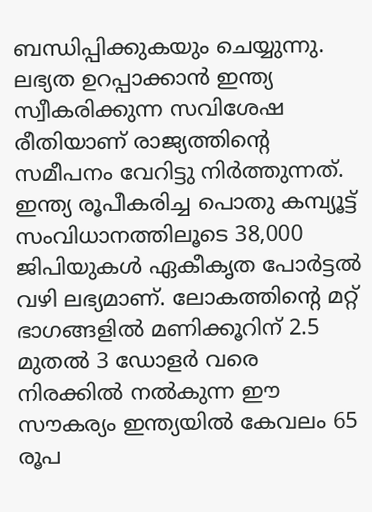ബന്ധിപ്പിക്കുകയും ചെയ്യുന്നു.
ലഭ്യത ഉറപ്പാക്കാന്‍ ഇന്ത്യ സ്വീകരിക്കുന്ന സവിശേഷ രീതിയാണ്‌ രാജ്യത്തിന്റെ സമീപനം വേറിട്ടു നിര്‍ത്തുന്നത്‌. ഇന്ത്യ രൂപീകരിച്ച പൊതു കമ്പ്യൂട്ട്‌ സംവിധാനത്തിലൂടെ 38,000 ജിപിയുകള്‍ ഏകീകൃത പോര്‍ട്ടല്‍ വഴി ലഭ്യമാണ്‌. ലോകത്തിന്റെ മറ്റ്‌ ഭാഗങ്ങളില്‍ മണിക്കൂറിന്‌ 2.5 മുതല്‍ 3 ഡോളര്‍ വരെ നിരക്കില്‍ നല്‍കുന്ന ഈ സൗകര്യം ഇന്ത്യയില്‍ കേവലം 65 രൂപ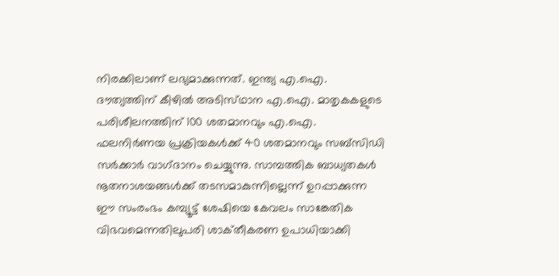നിരക്കിലാണ്‌ ലഭ്യമാക്കുന്നത്‌. ഇന്ത്യ എ.ഐ. ദൗത്യത്തിന്‌ കീഴില്‍ അടിസ്‌ഥാന എ.ഐ. മാതൃകകളുടെ പരിശീലനത്തിന്‌ 100 ശതമാനവും എ.ഐ. ഫലനിര്‍ണയ പ്രക്രിയകള്‍ക്ക്‌ 40 ശതമാനവും സബ്‌സിഡി സര്‍ക്കാര്‍ വാഗ്‌ദാനം ചെയ്യുന്നു. സാമ്പത്തിക ബാധ്യതകള്‍ നൂതനാശയങ്ങള്‍ക്ക്‌ തടസമാകുന്നില്ലെന്ന്‌ ഉറപ്പാക്കുന്ന ഈ സംരംഭം കമ്പ്യൂട്ട്‌ ശേഷിയെ കേവലം സാങ്കേതിക വിഭവമെന്നതിലുപരി ശാക്‌തീകരണ ഉപാധിയാക്കി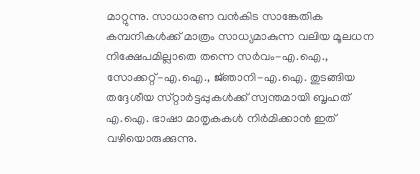മാറ്റുന്നു. സാധാരണ വന്‍കിട സാങ്കേതിക കമ്പനികള്‍ക്ക്‌ മാത്രം സാധ്യമാകുന്ന വലിയ മൂലധന നിക്ഷേപമില്ലാതെ തന്നെ സര്‍വം-എ.ഐ., സോക്കറ്റ്‌-എ.ഐ., ജ്‌ഞാനി-എ.ഐ. തുടങ്ങിയ തദ്ദേശീയ സ്‌റ്റാര്‍ട്ടപ്പുകള്‍ക്ക്‌ സ്വന്തമായി ബൃഹത്‌ എ.ഐ. ഭാഷാ മാതൃകകള്‍ നിര്‍മിക്കാന്‍ ഇത്‌ വഴിയൊരുക്കുന്നു.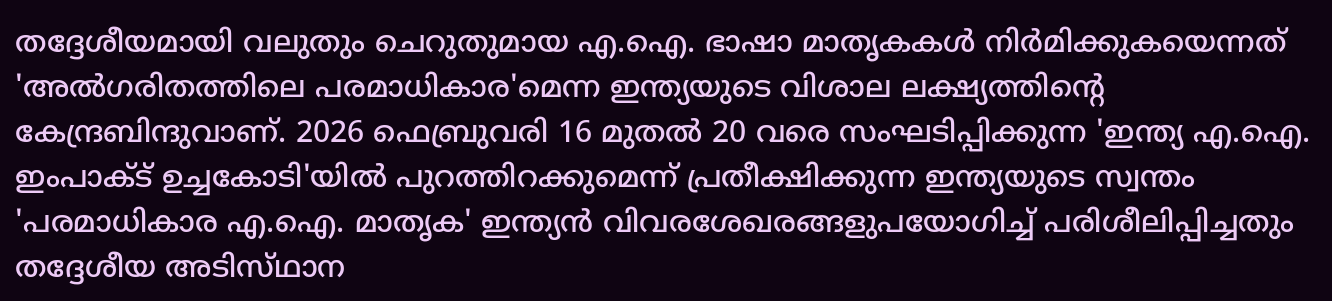തദ്ദേശീയമായി വലുതും ചെറുതുമായ എ.ഐ. ഭാഷാ മാതൃകകള്‍ നിര്‍മിക്കുകയെന്നത്‌ 'അല്‍ഗരിതത്തിലെ പരമാധികാര'മെന്ന ഇന്ത്യയുടെ വിശാല ലക്ഷ്യത്തിന്റെ കേന്ദ്രബിന്ദുവാണ്‌. 2026 ഫെബ്രുവരി 16 മുതല്‍ 20 വരെ സംഘടിപ്പിക്കുന്ന 'ഇന്ത്യ എ.ഐ. ഇംപാക്‌ട്‌ ഉച്ചകോടി'യില്‍ പുറത്തിറക്കുമെന്ന്‌ പ്രതീക്ഷിക്കുന്ന ഇന്ത്യയുടെ സ്വന്തം 'പരമാധികാര എ.ഐ. മാതൃക' ഇന്ത്യന്‍ വിവരശേഖരങ്ങളുപയോഗിച്ച്‌ പരിശീലിപ്പിച്ചതും തദ്ദേശീയ അടിസ്‌ഥാന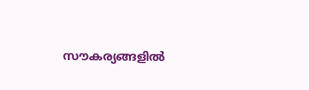സൗകര്യങ്ങളില്‍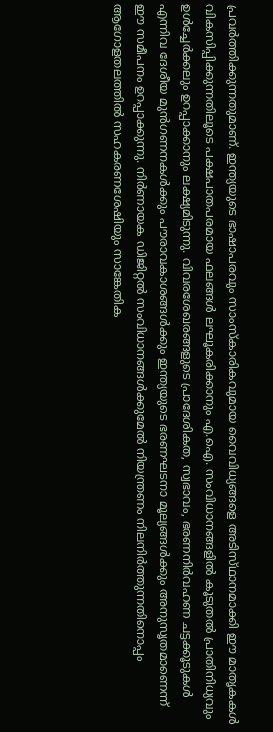പ്രവര്‍ത്തിക്കുന്നതുമാണ്‌. ഇന്ത്യയുടെ ഭാഷാപരവും സാംസ്‌കാരികവുമായ വൈവിധ്യങ്ങളെ അടിസ്‌ഥാനമാക്കി ഈ മാതൃകകള്‍ വികസിപ്പിക്കുന്നതിലൂടെ പക്ഷപാതപരമായ ഫലങ്ങള്‍ ലഘൂകരിക്കാനും എ.ഐ. സംവിധാനങ്ങളില്‍ കൂടുതല്‍ പ്രാതിനിധ്യവും ഉള്‍ച്ചേര്‍ക്കലും ഉറപ്പാക്കാനും ലക്ഷ്യമിടുന്നു. വിവരശേഖരങ്ങളുടെ പ്രാദേശികത, സ്വഭാവം, ഭരണനിര്‍വഹണ ചട്ടക്കൂടുകള്‍ എന്നിവ ദേശീയ മുന്‍ഗണനകള്‍ക്കും പൗരാവകാശങ്ങള്‍ക്കും ഇന്ത്യയുടെ ഭരണഘടനാ മൂല്യങ്ങള്‍ക്കും അനുസൃതമാണെന്ന്‌ ഈ സമീപനം ഉറപ്പാക്കുന്നു. നിര്‍ണായക ഡിജിറ്റല്‍ സംവിധാനങ്ങള്‍ക്കുമേല്‍ നിയന്ത്രണം നിലനിര്‍ത്തുന്നതിനൊപ്പം ആഗോളതലത്തില്‍ സഹകരണശേഷിയും സാങ്കേതിക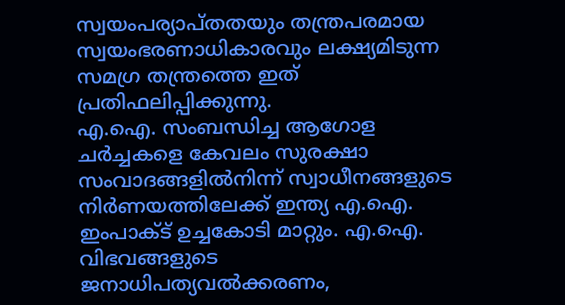സ്വയംപര്യാപ്‌തതയും തന്ത്രപരമായ സ്വയംഭരണാധികാരവും ലക്ഷ്യമിടുന്ന സമഗ്ര തന്ത്രത്തെ ഇത്‌ പ്രതിഫലിപ്പിക്കുന്നു.
എ.ഐ. സംബന്ധിച്ച ആഗോള ചര്‍ച്ചകളെ കേവലം സുരക്ഷാ സംവാദങ്ങളില്‍നിന്ന്‌ സ്വാധീനങ്ങളുടെ നിര്‍ണയത്തിലേക്ക്‌ ഇന്ത്യ എ.ഐ. ഇംപാക്‌ട്‌ ഉച്ചകോടി മാറ്റും. എ.ഐ. വിഭവങ്ങളുടെ ജനാധിപത്യവല്‍ക്കരണം,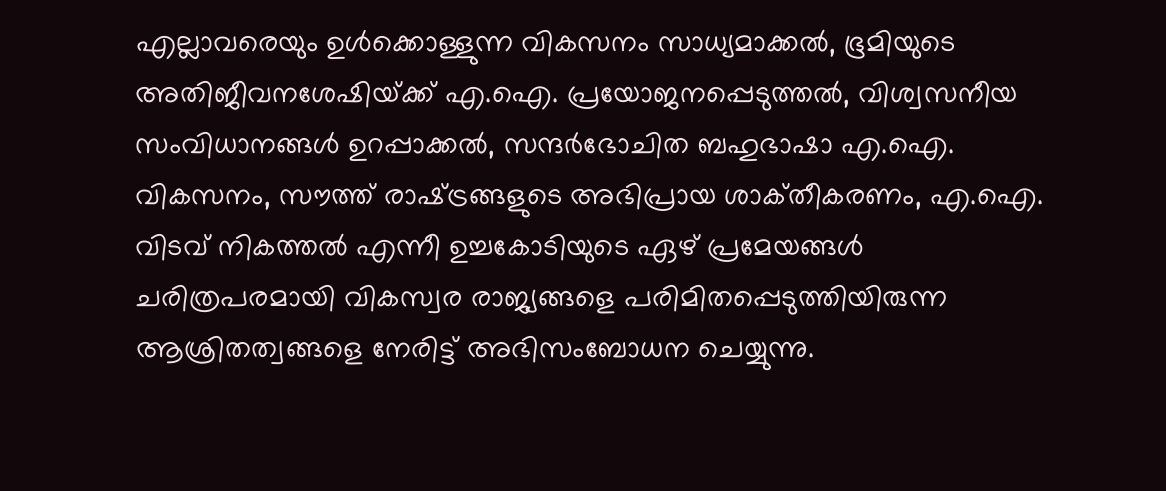എല്ലാവരെയും ഉള്‍ക്കൊള്ളുന്ന വികസനം സാധ്യമാക്കല്‍, ഭൂമിയുടെ അതിജീവനശേഷിയ്‌ക്ക്‌ എ.ഐ. പ്രയോജനപ്പെടുത്തല്‍, വിശ്വസനീയ സംവിധാനങ്ങള്‍ ഉറപ്പാക്കല്‍, സന്ദര്‍ഭോചിത ബഹുഭാഷാ എ.ഐ. വികസനം, സൗത്ത്‌ രാഷ്‌ട്രങ്ങളുടെ അഭിപ്രായ ശാക്‌തീകരണം, എ.ഐ. വിടവ്‌ നികത്തല്‍ എന്നീ ഉച്ചകോടിയുടെ ഏഴ്‌ പ്രമേയങ്ങള്‍ ചരിത്രപരമായി വികസ്വര രാജ്യങ്ങളെ പരിമിതപ്പെടുത്തിയിരുന്ന ആശ്രിതത്വങ്ങളെ നേരിട്ട്‌ അഭിസംബോധന ചെയ്യുന്നു.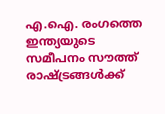എ.ഐ. രംഗത്തെ ഇന്ത്യയുടെ സമീപനം സൗത്ത്‌ രാഷ്‌ട്രങ്ങള്‍ക്ക്‌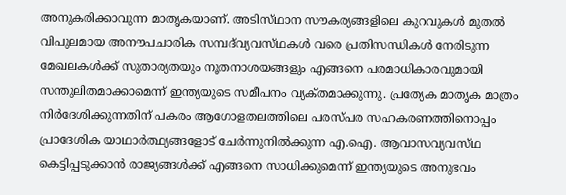അനുകരിക്കാവുന്ന മാതൃകയാണ്‌. അടിസ്‌ഥാന സൗകര്യങ്ങളിലെ കുറവുകള്‍ മുതല്‍ വിപുലമായ അനൗപചാരിക സമ്പദ്‌വ്യവസ്‌ഥകള്‍ വരെ പ്രതിസന്ധികള്‍ നേരിടുന്ന മേഖലകള്‍ക്ക്‌ സുതാര്യതയും നൂതനാശയങ്ങളും എങ്ങനെ പരമാധികാരവുമായി സന്തുലിതമാക്കാമെന്ന്‌ ഇന്ത്യയുടെ സമീപനം വ്യക്‌തമാക്കുന്നു. പ്രത്യേക മാതൃക മാത്രം നിര്‍ദേശിക്കുന്നതിന്‌ പകരം ആഗോളതലത്തിലെ പരസ്‌പര സഹകരണത്തിനൊപ്പം പ്രാദേശിക യാഥാര്‍ത്ഥ്യങ്ങളോട്‌ ചേര്‍ന്നുനില്‍ക്കുന്ന എ.ഐ. ആവാസവ്യവസ്‌ഥ കെട്ടിപ്പടുക്കാന്‍ രാജ്യങ്ങള്‍ക്ക്‌ എങ്ങനെ സാധിക്കുമെന്ന്‌ ഇന്ത്യയുടെ അനുഭവം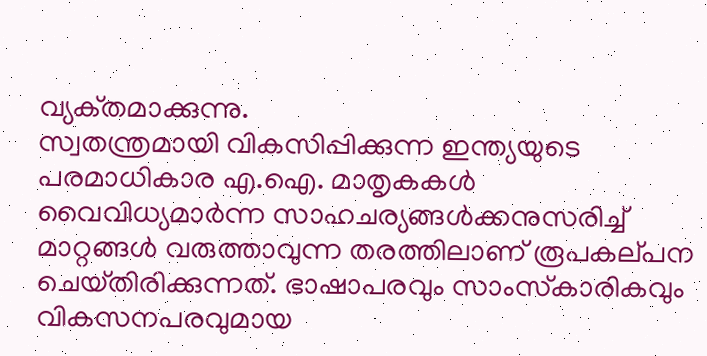വ്യക്‌തമാക്കുന്നു.
സ്വതന്ത്രമായി വികസിപ്പിക്കുന്ന ഇന്ത്യയുടെ പരമാധികാര എ.ഐ. മാതൃകകള്‍ വൈവിധ്യമാര്‍ന്ന സാഹചര്യങ്ങള്‍ക്കനുസരിച്ച്‌ മാറ്റങ്ങള്‍ വരുത്താവുന്ന തരത്തിലാണ്‌ രൂപകല്‌പന ചെയ്‌തിരിക്കുന്നത്‌. ഭാഷാപരവും സാംസ്‌കാരികവും വികസനപരവുമായ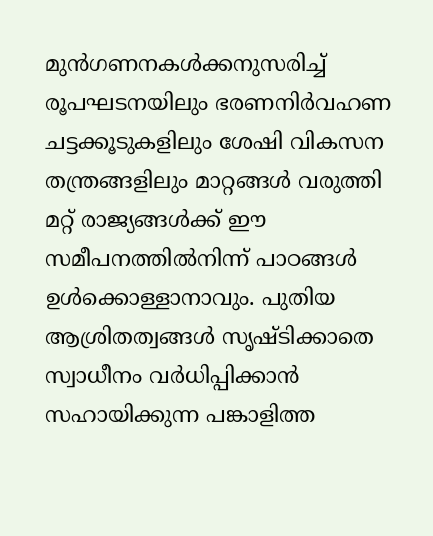മുന്‍ഗണനകള്‍ക്കനുസരിച്ച്‌ രൂപഘടനയിലും ഭരണനിര്‍വഹണ ചട്ടക്കൂടുകളിലും ശേഷി വികസന തന്ത്രങ്ങളിലും മാറ്റങ്ങള്‍ വരുത്തി മറ്റ്‌ രാജ്യങ്ങള്‍ക്ക്‌ ഈ സമീപനത്തില്‍നിന്ന്‌ പാഠങ്ങള്‍ ഉള്‍ക്കൊള്ളാനാവും. പുതിയ ആശ്രിതത്വങ്ങള്‍ സൃഷ്‌ടിക്കാതെ സ്വാധീനം വര്‍ധിപ്പിക്കാന്‍ സഹായിക്കുന്ന പങ്കാളിത്ത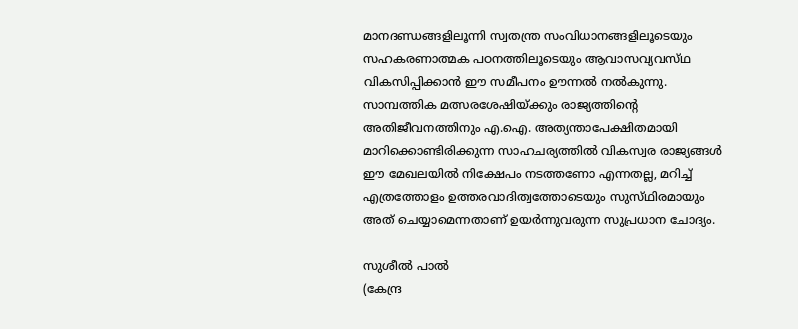മാനദണ്ഡങ്ങളിലൂന്നി സ്വതന്ത്ര സംവിധാനങ്ങളിലൂടെയും സഹകരണാത്മക പഠനത്തിലൂടെയും ആവാസവ്യവസ്‌ഥ വികസിപ്പിക്കാന്‍ ഈ സമീപനം ഊന്നല്‍ നല്‍കുന്നു.
സാമ്പത്തിക മത്സരശേഷിയ്‌ക്കും രാജ്യത്തിന്റെ അതിജീവനത്തിനും എ.ഐ. അത്യന്താപേക്ഷിതമായി മാറിക്കൊണ്ടിരിക്കുന്ന സാഹചര്യത്തില്‍ വികസ്വര രാജ്യങ്ങള്‍ ഈ മേഖലയില്‍ നിക്ഷേപം നടത്തണോ എന്നതല്ല, മറിച്ച്‌ എത്രത്തോളം ഉത്തരവാദിത്വത്തോടെയും സുസ്‌ഥിരമായും അത്‌ ചെയ്യാമെന്നതാണ്‌ ഉയര്‍ന്നുവരുന്ന സുപ്രധാന ചോദ്യം.

സുശീല്‍ പാല്‍
(കേന്ദ്ര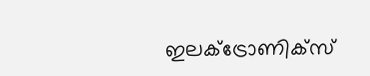ഇലക്‌ട്രോണിക്‌സ്‌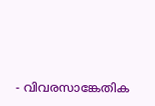- വിവരസാങ്കേതിക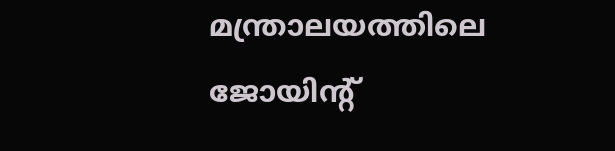മന്ത്രാലയത്തിലെ ജോയിന്റ്‌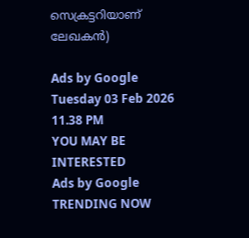സെക്രട്ടറിയാണ്‌ ലേഖകന്‍)

Ads by Google
Tuesday 03 Feb 2026 11.38 PM
YOU MAY BE INTERESTED
Ads by Google
TRENDING NOW